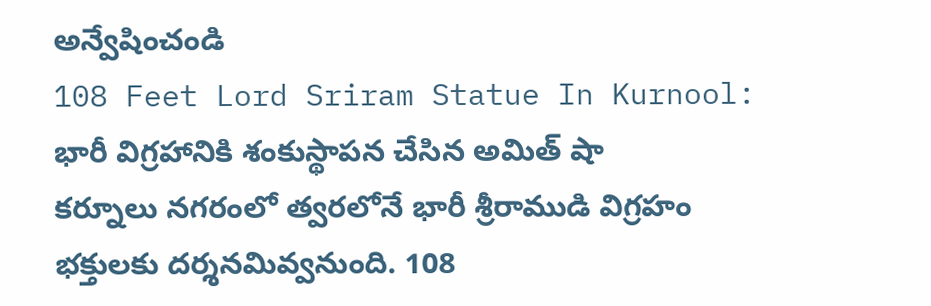అన్వేషించండి
108 Feet Lord Sriram Statue In Kurnool: భారీ విగ్రహానికి శంకుస్థాపన చేసిన అమిత్ షా
కర్నూలు నగరంలో త్వరలోనే భారీ శ్రీరాముడి విగ్రహం భక్తులకు దర్శనమివ్వనుంది. 108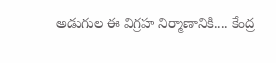అడుగుల ఈ విగ్రహ నిర్మాణానికి.... కేంద్ర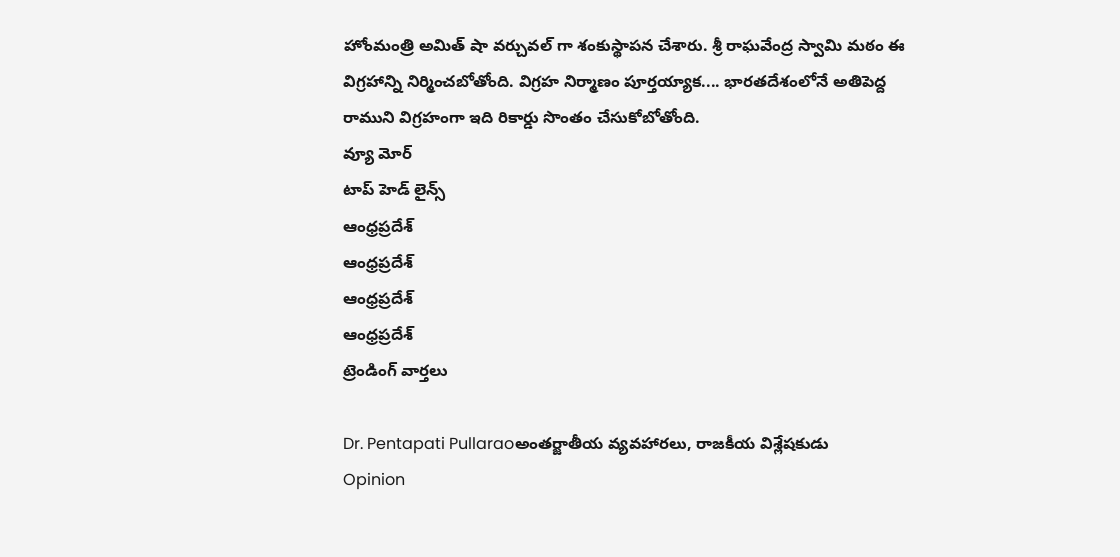హోంమంత్రి అమిత్ షా వర్చువల్ గా శంకుస్థాపన చేశారు. శ్రీ రాఘవేంద్ర స్వామి మఠం ఈ విగ్రహాన్ని నిర్మించబోతోంది. విగ్రహ నిర్మాణం పూర్తయ్యాక.... భారతదేశంలోనే అతిపెద్ద రాముని విగ్రహంగా ఇది రికార్డు సొంతం చేసుకోబోతోంది.
వ్యూ మోర్
టాప్ హెడ్ లైన్స్
ఆంధ్రప్రదేశ్
ఆంధ్రప్రదేశ్
ఆంధ్రప్రదేశ్
ఆంధ్రప్రదేశ్
ట్రెండింగ్ వార్తలు

Dr. Pentapati Pullaraoఅంతర్జాతీయ వ్యవహారలు, రాజకీయ విశ్లేషకుడు
Opinion